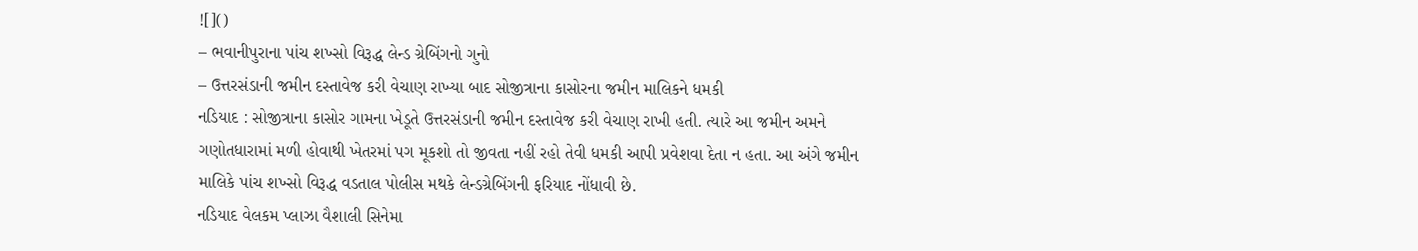![]()
– ભવાનીપુરાના પાંચ શખ્સો વિરૂદ્ધ લેન્ડ ગ્રેબિંગનો ગુનો
– ઉત્તરસંડાની જમીન દસ્તાવેજ કરી વેચાણ રાખ્યા બાદ સોજીત્રાના કાસોરના જમીન માલિકને ધમકી
નડિયાદ : સોજીત્રાના કાસોર ગામના ખેડૂતે ઉત્તરસંડાની જમીન દસ્તાવેજ કરી વેચાણ રાખી હતી. ત્યારે આ જમીન અમને ગણોતધારામાં મળી હોવાથી ખેતરમાં પગ મૂકશો તો જીવતા નહીં રહો તેવી ધમકી આપી પ્રવેશવા દેતા ન હતા. આ અંગે જમીન માલિકે પાંચ શખ્સો વિરૂદ્ધ વડતાલ પોલીસ મથકે લેન્ડગ્રેબિંગની ફરિયાદ નોંધાવી છે.
નડિયાદ વેલકમ પ્લાઝા વૈશાલી સિનેમા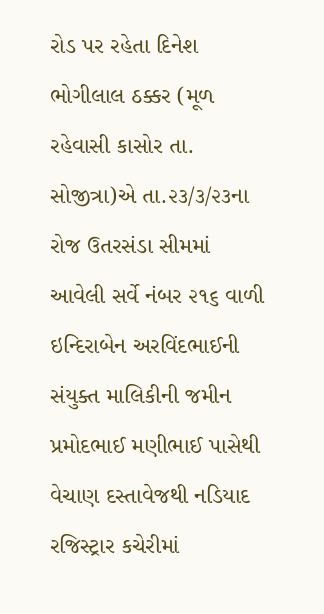રોડ પર રહેતા દિનેશ ભોગીલાલ ઠક્કર (મૂળ રહેવાસી કાસોર તા. સોજીત્રા)એ તા.૨૩/૩/૨૩ના રોજ ઉતરસંડા સીમમાં આવેલી સર્વે નંબર ૨૧૬ વાળી ઇન્દિરાબેન અરવિંદભાઈની સંયુક્ત માલિકીની જમીન પ્રમોદભાઈ મણીભાઈ પાસેથી વેચાણ દસ્તાવેજથી નડિયાદ રજિસ્ટ્રાર કચેરીમાં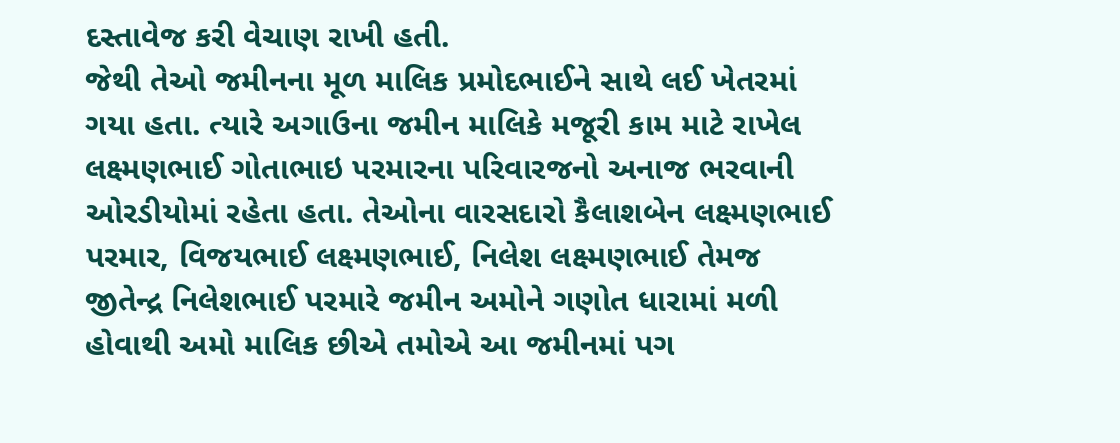દસ્તાવેજ કરી વેચાણ રાખી હતી.
જેથી તેઓ જમીનના મૂળ માલિક પ્રમોદભાઈને સાથે લઈ ખેતરમાં ગયા હતા. ત્યારે અગાઉના જમીન માલિકે મજૂરી કામ માટે રાખેલ લક્ષ્મણભાઈ ગોતાભાઇ પરમારના પરિવારજનો અનાજ ભરવાની ઓરડીયોમાં રહેતા હતા. તેઓના વારસદારો કૈલાશબેન લક્ષ્મણભાઈ પરમાર, વિજયભાઈ લક્ષ્મણભાઈ, નિલેશ લક્ષ્મણભાઈ તેમજ જીતેન્દ્ર નિલેશભાઈ પરમારે જમીન અમોને ગણોત ધારામાં મળી હોવાથી અમો માલિક છીએ તમોએ આ જમીનમાં પગ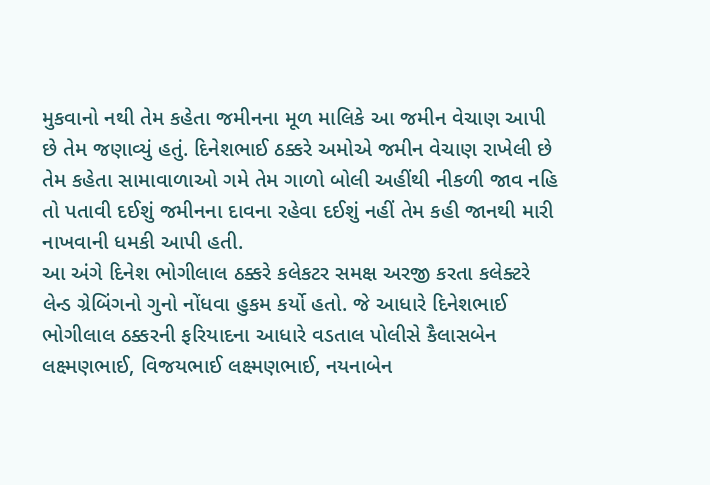મુકવાનો નથી તેમ કહેતા જમીનના મૂળ માલિકે આ જમીન વેચાણ આપી છે તેમ જણાવ્યું હતું. દિનેશભાઈ ઠક્કરે અમોએ જમીન વેચાણ રાખેલી છે તેમ કહેતા સામાવાળાઓ ગમે તેમ ગાળો બોલી અહીંથી નીકળી જાવ નહિ તો પતાવી દઈશું જમીનના દાવના રહેવા દઈશું નહીં તેમ કહી જાનથી મારી નાખવાની ધમકી આપી હતી.
આ અંગે દિનેશ ભોગીલાલ ઠક્કરે કલેકટર સમક્ષ અરજી કરતા કલેક્ટરે લેન્ડ ગ્રેબિંગનો ગુનો નોંધવા હુકમ કર્યો હતો. જે આધારે દિનેશભાઈ ભોગીલાલ ઠક્કરની ફરિયાદના આધારે વડતાલ પોલીસે કૈલાસબેન લક્ષ્મણભાઈ, વિજયભાઈ લક્ષ્મણભાઈ, નયનાબેન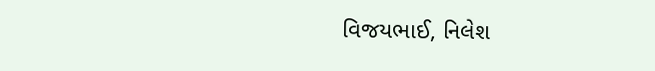વિજયભાઈ, નિલેશ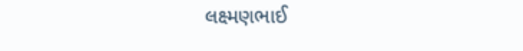લક્ષ્મણભાઈ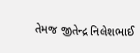તેમજ જીતેન્દ્ર નિલેશભાઈ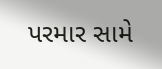પરમાર સામે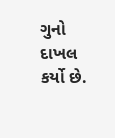ગુનો દાખલ કર્યો છે.